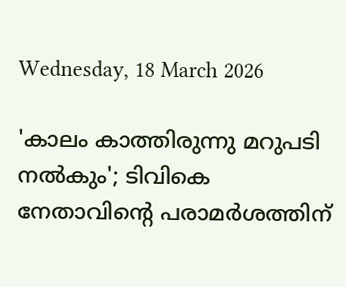Wednesday, 18 March 2026

'കാലം കാത്തിരുന്നു മറുപടി നൽകും'; ടിവികെ നേതാവിന്റെ പരാമർശത്തിന്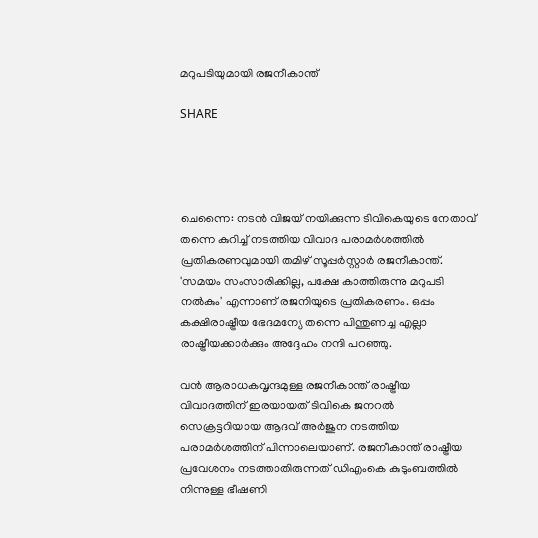മറുപടിയുമായി രജനീകാന്ത്

SHARE




ചെന്നൈ: നടൻ വിജയ് നയിക്കുന്ന ടിവികെയുടെ നേതാവ് തന്നെ കുറിച്ച് നടത്തിയ വിവാദ പരാമർശത്തിൽ പ്രതികരണവുമായി തമിഴ് സൂപ്പർസ്റ്റാർ രജനീകാന്ത്. 'സമയം സംസാരിക്കില്ല, പക്ഷേ കാത്തിരുന്നു മറുപടി നൽകും' എന്നാണ് രജനിയുടെ പ്രതികരണം. ഒപ്പം കക്ഷിരാഷ്ട്രീയ ഭേദമന്യേ തന്നെ പിന്തുണച്ച എല്ലാ രാഷ്ട്രീയക്കാർക്കും അദ്ദേഹം നന്ദി പറഞ്ഞു.

വൻ ആരാധകവൃന്ദമുള്ള രജനീകാന്ത് രാഷ്ട്രീയ വിവാദത്തിന് ഇരയായത് ടിവികെ ജനറൽ സെക്രട്ടറിയായ ആദവ് അർജുന നടത്തിയ പരാമർശത്തിന് പിന്നാലെയാണ്. രജനീകാന്ത് രാഷ്ട്രീയ പ്രവേശനം നടത്താതിരുന്നത് ഡിഎംകെ കുടുംബത്തിൽ നിന്നുള്ള ഭീഷണി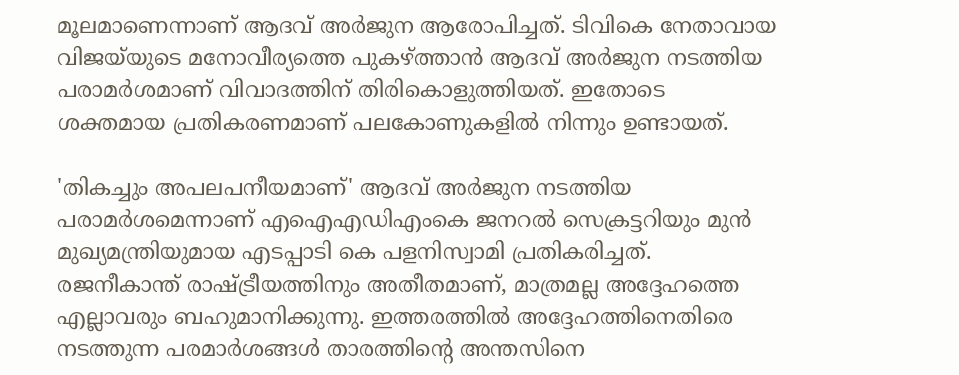മൂലമാണെന്നാണ് ആദവ് അർജുന ആരോപിച്ചത്. ടിവികെ നേതാവായ വിജയ്‌യുടെ മനോവീര്യത്തെ പുകഴ്ത്താൻ ആദവ് അർജുന നടത്തിയ പരാമർശമാണ് വിവാദത്തിന് തിരികൊളുത്തിയത്. ഇതോടെ ശക്തമായ പ്രതികരണമാണ് പലകോണുകളിൽ നിന്നും ഉണ്ടായത്.

'തികച്ചും അപലപനീയമാണ്' ആദവ് അർജുന നടത്തിയ പരാമർശമെന്നാണ് എഐഎഡിഎംകെ ജനറൽ സെക്രട്ടറിയും മുൻ മുഖ്യമന്ത്രിയുമായ എടപ്പാടി കെ പളനിസ്വാമി പ്രതികരിച്ചത്. രജനീകാന്ത് രാഷ്ട്രീയത്തിനും അതീതമാണ്, മാത്രമല്ല അദ്ദേഹത്തെ എല്ലാവരും ബഹുമാനിക്കുന്നു. ഇത്തരത്തിൽ അദ്ദേഹത്തിനെതിരെ നടത്തുന്ന പരമാർശങ്ങൾ താരത്തിന്റെ അന്തസിനെ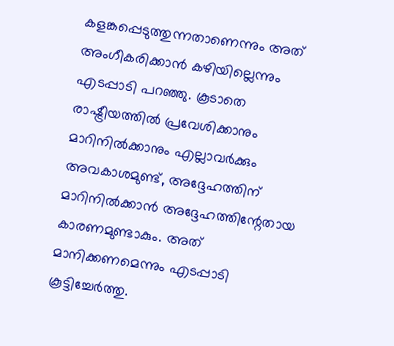കളങ്കപ്പെടുത്തുന്നതാണെന്നും അത് അംഗീകരിക്കാൻ കഴിയില്ലെന്നും എടപ്പാടി പറഞ്ഞു. കൂടാതെ രാഷ്ട്രീയത്തിൽ പ്രവേശിക്കാനും മാറിനിൽക്കാനും എല്ലാവർക്കും അവകാശമുണ്ട്, അദ്ദേഹത്തിന് മാറിനിൽക്കാൻ അദ്ദേഹത്തിന്റേതായ കാരണമുണ്ടാകും. അത് മാനിക്കണമെന്നും എടപ്പാടി കൂട്ടിച്ചേർത്തു.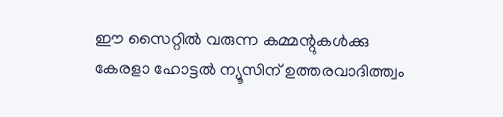ഈ സൈറ്റിൽ വരുന്ന കമ്മന്റുകൾക്കു കേരളാ ഹോട്ടൽ ന്യൂസിന് ഉത്തരവാദിത്ത്വം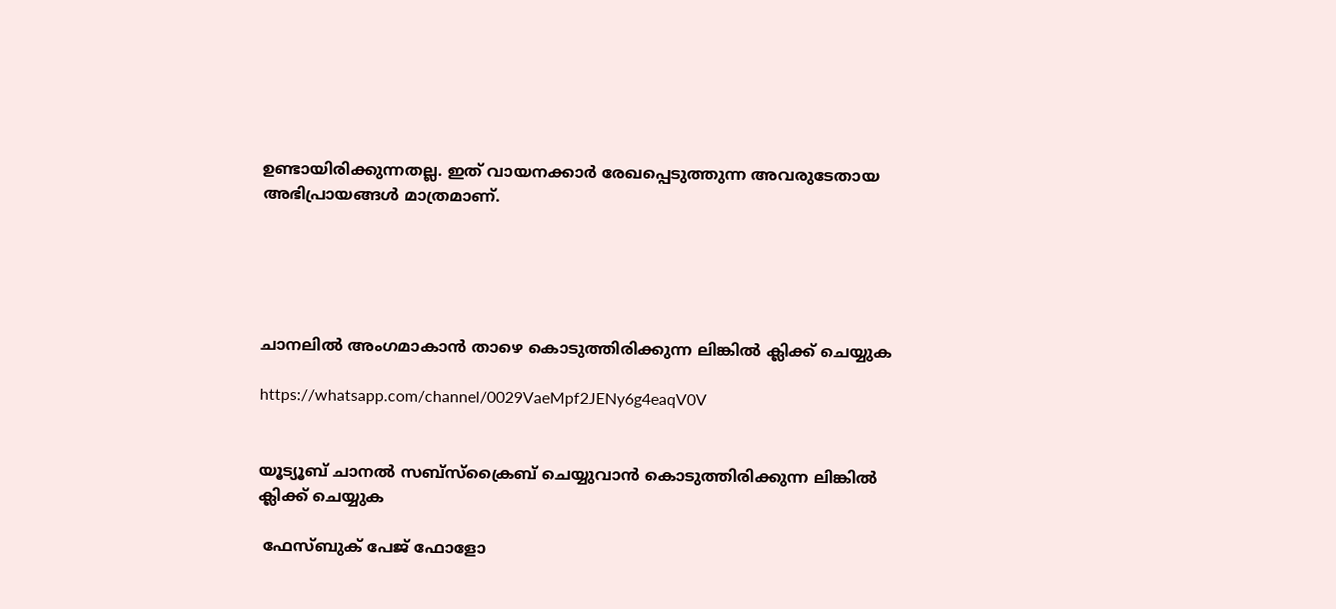ഉണ്ടായിരിക്കുന്നതല്ല. ഇത് വായനക്കാർ രേഖപ്പെടുത്തുന്ന അവരുടേതായ അഭിപ്രായങ്ങൾ മാത്രമാണ്.





ചാനലിൽ അംഗമാകാൻ താഴെ കൊടുത്തിരിക്കുന്ന ലിങ്കിൽ ക്ലിക്ക് ചെയ്യുക

https://whatsapp.com/channel/0029VaeMpf2JENy6g4eaqV0V


യൂട്യൂബ് ചാനൽ സബ്സ്ക്രൈബ് ചെയ്യുവാൻ കൊടുത്തിരിക്കുന്ന ലിങ്കിൽ ക്ലിക്ക് ചെയ്യുക

 ഫേസ്ബുക് പേജ് ഫോളോ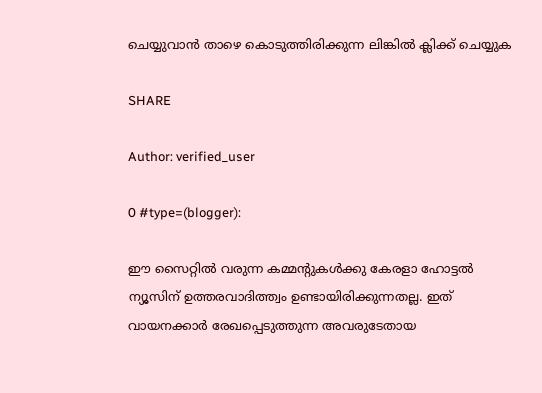ചെയ്യുവാൻ താഴെ കൊടുത്തിരിക്കുന്ന ലിങ്കിൽ ക്ലിക്ക് ചെയ്യുക

SHARE

Author: verified_user

0 #type=(blogger):

ഈ സൈറ്റിൽ വരുന്ന കമ്മന്റുകൾക്കു കേരളാ ഹോട്ടൽ ന്യൂസിന് ഉത്തരവാദിത്ത്വം ഉണ്ടായിരിക്കുന്നതല്ല. ഇത് വായനക്കാർ രേഖപ്പെടുത്തുന്ന അവരുടേതായ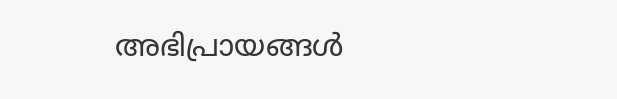അഭിപ്രായങ്ങൾ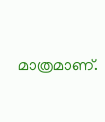മാത്രമാണ്.